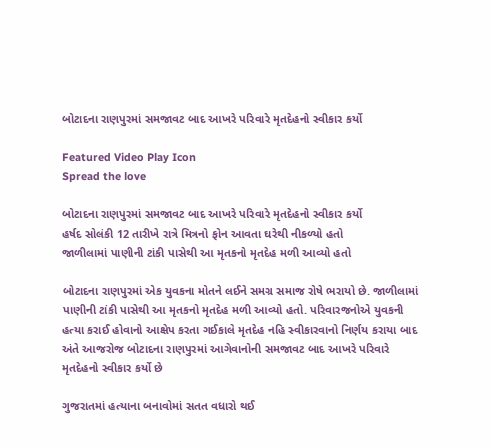બોટાદના રાણપુરમાં સમજાવટ બાદ આખરે પરિવારે મૃતદેહનો સ્વીકાર કર્યો

Featured Video Play Icon
Spread the love

બોટાદના રાણપુરમાં સમજાવટ બાદ આખરે પરિવારે મૃતદેહનો સ્વીકાર કર્યો
હર્ષદ સોલંકી 12 તારીખે રાત્રે મિત્રનો ફોન આવતા ઘરેથી નીકળ્યો હતો
જાળીલામાં પાણીની ટાંકી પાસેથી આ મૃતકનો મૃતદેહ મળી આવ્યો હતો

બોટાદના રાણપુરમાં એક યુવકના મોતને લઈને સમગ્ર સમાજ રોષે ભરાયો છે. જાળીલામાં પાણીની ટાંકી પાસેથી આ મૃતકનો મૃતદેહ મળી આવ્યો હતો. પરિવારજનોએ યુવકની હત્યા કરાઈ હોવાનો આક્ષેપ કરતા ગઈકાલે મૃતદેહ નહિ સ્વીકારવાનો નિર્ણય કરાયા બાદ અંતે આજરોજ બોટાદના રાણપુરમાં આગેવાનોની સમજાવટ બાદ આખરે પરિવારે મૃતદેહનો સ્વીકાર કર્યો છે

ગુજરાતમાં હત્યાના બનાવોમાં સતત વધારો થઈ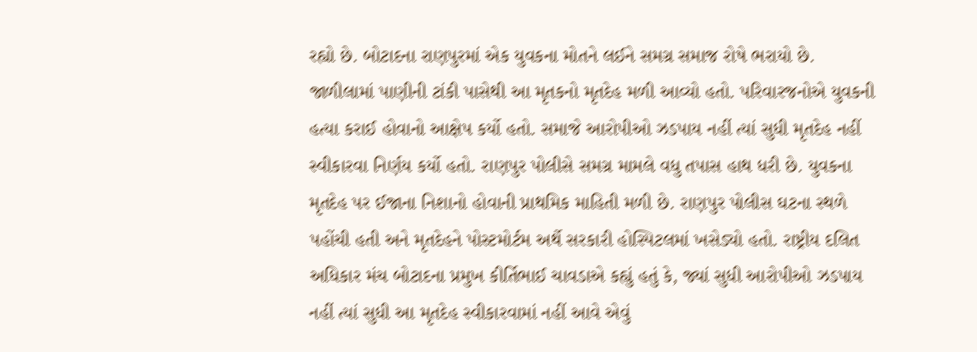રહ્યો છે. બોટાદના રાણપુરમાં એક યુવકના મોતને લઈને સમગ્ર સમાજ રોષે ભરાયો છે. જાળીલામાં પાણીની ટાંકી પાસેથી આ મૃતકનો મૃતદેહ મળી આવ્યો હતો. પરિવારજનોએ યુવકની હત્યા કરાઈ હોવાનો આક્ષેપ કર્યો હતો. સમાજે આરોપીઓ ઝડપાય નહીં ત્યાં સુધી મૃતદેહ નહીં સ્વીકારવા નિર્ણય કર્યો હતો. રાણપુર પોલીસે સમગ્ર મામલે વધુ તપાસ હાથ ધરી છે. યુવકના મૃતદેહ પર ઈજાના નિશાનો હોવાની પ્રાથમિક માહિતી મળી છે. રાણપુર પોલીસ ઘટના સ્થળે પહોંચી હતી અને મૃતદેહને પોસ્ટમોર્ટમ અર્થે સરકારી હોસ્પિટલમાં ખસેડ્યો હતો. રાષ્ટ્રીય દલિત અધિકાર મંચ બોટાદના પ્રમુખ કીર્તિભાઈ ચાવડાએ કહ્યું હતું કે, જ્યાં સુધી આરોપીઓ ઝડપાય નહીં ત્યાં સુધી આ મૃતદેહ સ્વીકારવામાં નહીં આવે એવું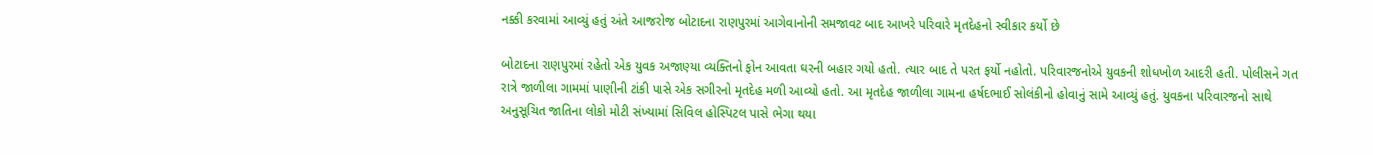નક્કી કરવામાં આવ્યું હતું અંતે આજરોજ બોટાદના રાણપુરમાં આગેવાનોની સમજાવટ બાદ આખરે પરિવારે મૃતદેહનો સ્વીકાર કર્યો છે

બોટાદના રાણપુરમાં રહેતો એક યુવક અજાણ્યા વ્યક્તિનો ફોન આવતા ઘરની બહાર ગયો હતો. ત્યાર બાદ તે પરત ફર્યો નહોતો. પરિવારજનોએ યુવકની શોધખોળ આદરી હતી. પોલીસને ગત રાત્રે જાળીલા ગામમાં પાણીની ટાંકી પાસે એક સગીરનો મૃતદેહ મળી આવ્યો હતો. આ મૃતદેહ જાળીલા ગામના હર્ષદભાઈ સોલંકીનો હોવાનું સામે આવ્યું હતું. યુવકના પરિવારજનો સાથે અનુસૂચિત જાતિના લોકો મોટી સંખ્યામાં સિવિલ હોસ્પિટલ પાસે ભેગા થયા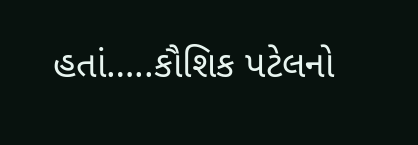હતાં…..કૌશિક પટેલનો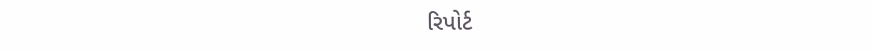રિપોર્ટ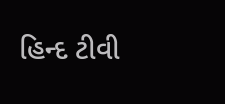હિન્દ ટીવી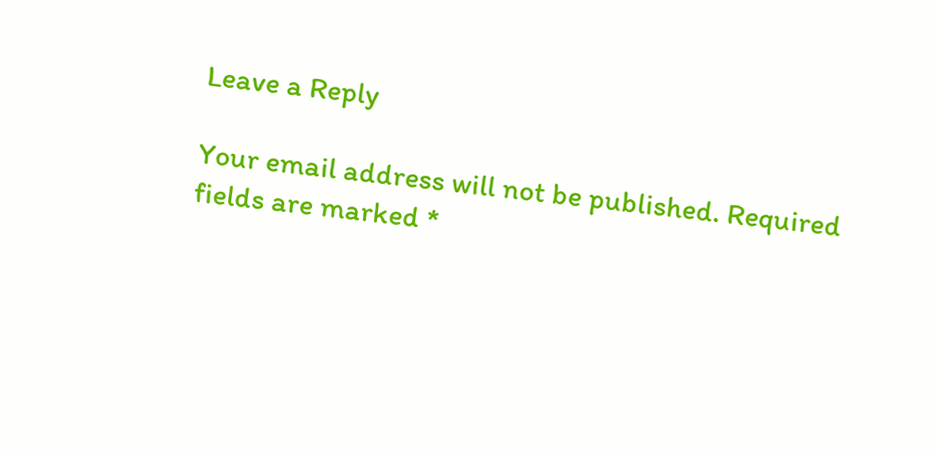Leave a Reply

Your email address will not be published. Required fields are marked *